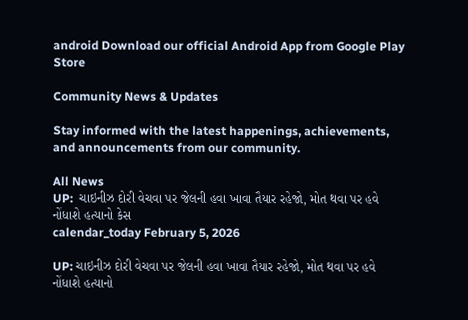android Download our official Android App from Google Play Store

Community News & Updates

Stay informed with the latest happenings, achievements, and announcements from our community.

All News
UP:  ચાઇનીઝ દોરી વેચવા પર જેલની હવા ખાવા તૈયાર રહેજો, મોત થવા પર હવે નોંધાશે હત્યાનો કેસ
calendar_today February 5, 2026

UP: ચાઇનીઝ દોરી વેચવા પર જેલની હવા ખાવા તૈયાર રહેજો, મોત થવા પર હવે નોંધાશે હત્યાનો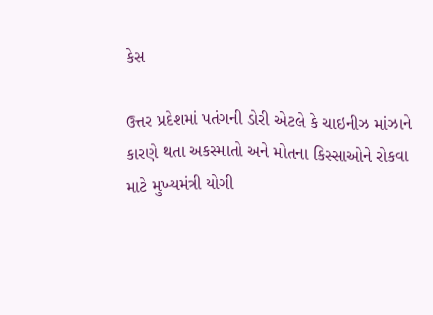કેસ

ઉત્તર પ્રદેશમાં પતંગની ડોરી એટલે કે ચાઇનીઝ માંઝાને કારણે થતા અકસ્માતો અને મોતના કિસ્સાઓને રોકવા માટે મુખ્યમંત્રી યોગી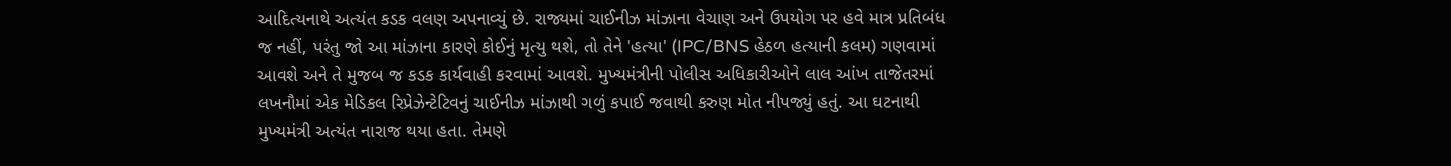આદિત્યનાથે અત્યંત કડક વલણ અપનાવ્યું છે. રાજ્યમાં ચાઈનીઝ માંઝાના વેચાણ અને ઉપયોગ પર હવે માત્ર પ્રતિબંધ જ નહીં, પરંતુ જો આ માંઝાના કારણે કોઈનું મૃત્યુ થશે, તો તેને 'હત્યા' (IPC/BNS હેઠળ હત્યાની કલમ) ગણવામાં આવશે અને તે મુજબ જ કડક કાર્યવાહી કરવામાં આવશે. મુખ્યમંત્રીની પોલીસ અધિકારીઓને લાલ આંખ તાજેતરમાં લખનૌમાં એક મેડિકલ રિપ્રેઝેન્ટેટિવનું ચાઈનીઝ માંઝાથી ગળું કપાઈ જવાથી કરુણ મોત નીપજ્યું હતું. આ ઘટનાથી મુખ્યમંત્રી અત્યંત નારાજ થયા હતા. તેમણે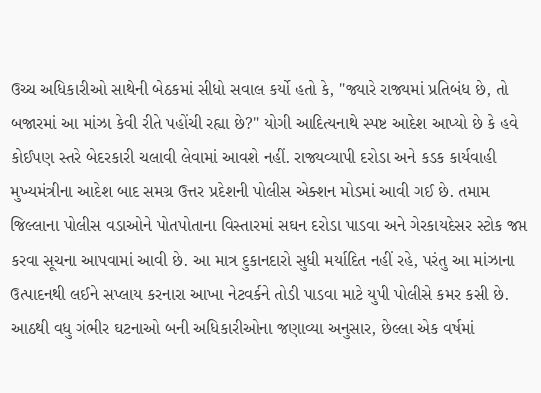ઉચ્ચ અધિકારીઓ સાથેની બેઠકમાં સીધો સવાલ કર્યો હતો કે, "જ્યારે રાજ્યમાં પ્રતિબંધ છે, તો બજારમાં આ માંઝા કેવી રીતે પહોંચી રહ્યા છે?" યોગી આદિત્યનાથે સ્પષ્ટ આદેશ આપ્યો છે કે હવે કોઈપણ સ્તરે બેદરકારી ચલાવી લેવામાં આવશે નહીં. રાજ્યવ્યાપી દરોડા અને કડક કાર્યવાહી મુખ્યમંત્રીના આદેશ બાદ સમગ્ર ઉત્તર પ્રદેશની પોલીસ એક્શન મોડમાં આવી ગઈ છે. તમામ જિલ્લાના પોલીસ વડાઓને પોતપોતાના વિસ્તારમાં સઘન દરોડા પાડવા અને ગેરકાયદેસર સ્ટોક જપ્ત કરવા સૂચના આપવામાં આવી છે. આ માત્ર દુકાનદારો સુધી મર્યાદિત નહીં રહે, પરંતુ આ માંઝાના ઉત્પાદનથી લઈને સપ્લાય કરનારા આખા નેટવર્કને તોડી પાડવા માટે યુપી પોલીસે કમર કસી છે. આઠથી વધુ ગંભીર ઘટનાઓ બની અધિકારીઓના જણાવ્યા અનુસાર, છેલ્લા એક વર્ષમાં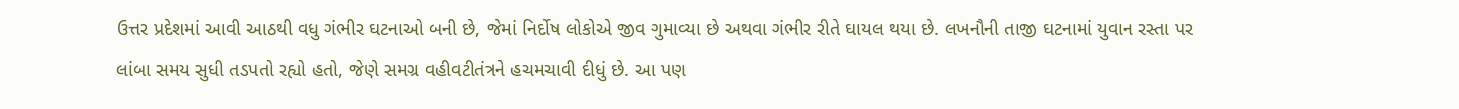ઉત્તર પ્રદેશમાં આવી આઠથી વધુ ગંભીર ઘટનાઓ બની છે, જેમાં નિર્દોષ લોકોએ જીવ ગુમાવ્યા છે અથવા ગંભીર રીતે ઘાયલ થયા છે. લખનૌની તાજી ઘટનામાં યુવાન રસ્તા પર લાંબા સમય સુધી તડપતો રહ્યો હતો, જેણે સમગ્ર વહીવટીતંત્રને હચમચાવી દીધું છે. આ પણ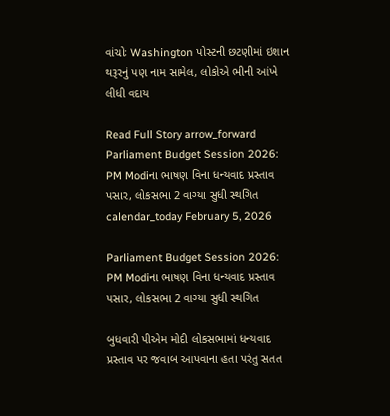વાંચોઃ Washington પોસ્ટની છટણીમાં ઇશાન થરૂરનું પણ નામ સામેલ, લોકોએ ભીની આંખે લીધી વદાય

Read Full Story arrow_forward
Parliament Budget Session 2026: PM Modiના ભાષણ વિના ધન્યવાદ પ્રસ્તાવ પસાર, લોકસભા 2 વાગ્યા સુધી સ્થગિત
calendar_today February 5, 2026

Parliament Budget Session 2026: PM Modiના ભાષણ વિના ધન્યવાદ પ્રસ્તાવ પસાર, લોકસભા 2 વાગ્યા સુધી સ્થગિત

બુધવારી પીએમ મોદી લોકસભામાં ધન્યવાદ પ્રસ્તાવ પર જવાબ આપવાના હતા પરંતુ સતત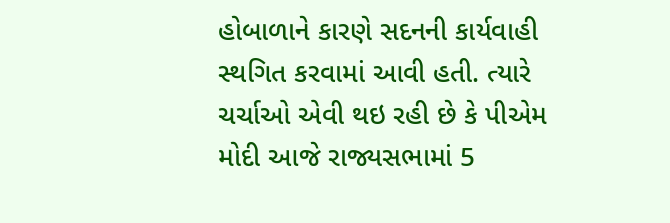હોબાળાને કારણે સદનની કાર્યવાહી સ્થગિત કરવામાં આવી હતી. ત્યારે ચર્ચાઓ એવી થઇ રહી છે કે પીએમ મોદી આજે રાજ્યસભામાં 5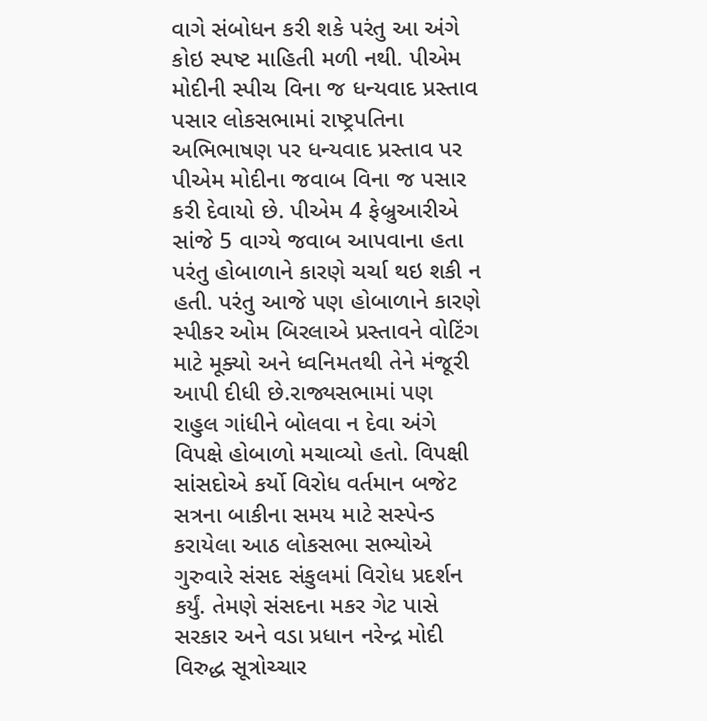વાગે સંબોધન કરી શકે પરંતુ આ અંગે કોઇ સ્પષ્ટ માહિતી મળી નથી. પીએમ મોદીની સ્પીચ વિના જ ધન્યવાદ પ્રસ્તાવ પસાર લોકસભામાં રાષ્ટ્રપતિના અભિભાષણ પર ધન્યવાદ પ્રસ્તાવ પર પીએમ મોદીના જવાબ વિના જ પસાર કરી દેવાયો છે. પીએમ 4 ફેબ્રુઆરીએ સાંજે 5 વાગ્યે જવાબ આપવાના હતા પરંતુ હોબાળાને કારણે ચર્ચા થઇ શકી ન હતી. પરંતુ આજે પણ હોબાળાને કારણે સ્પીકર ઓમ બિરલાએ પ્રસ્તાવને વોટિંગ માટે મૂક્યો અને ધ્વનિમતથી તેને મંજૂરી આપી દીધી છે.રાજ્યસભામાં પણ રાહુલ ગાંધીને બોલવા ન દેવા અંગે વિપક્ષે હોબાળો મચાવ્યો હતો. વિપક્ષી સાંસદોએ કર્યો વિરોધ વર્તમાન બજેટ સત્રના બાકીના સમય માટે સસ્પેન્ડ કરાયેલા આઠ લોકસભા સભ્યોએ ગુરુવારે સંસદ સંકુલમાં વિરોધ પ્રદર્શન કર્યું. તેમણે સંસદના મકર ગેટ પાસે સરકાર અને વડા પ્રધાન નરેન્દ્ર મોદી વિરુદ્ધ સૂત્રોચ્ચાર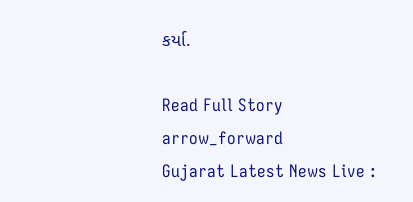કર્યા.

Read Full Story arrow_forward
Gujarat Latest News Live :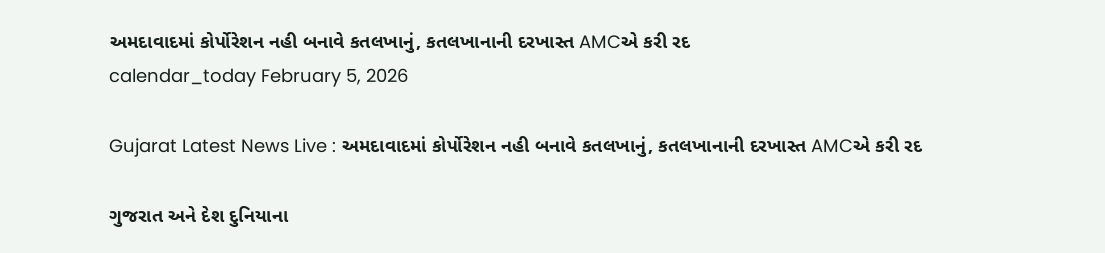અમદાવાદમાં કોર્પોરેશન નહી બનાવે કતલખાનું, કતલખાનાની દરખાસ્ત AMCએ કરી રદ
calendar_today February 5, 2026

Gujarat Latest News Live : અમદાવાદમાં કોર્પોરેશન નહી બનાવે કતલખાનું, કતલખાનાની દરખાસ્ત AMCએ કરી રદ

ગુજરાત અને દેશ દુનિયાના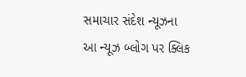સમાચાર સંદેશ ન્યૂઝના આ ન્યૂઝ બ્લોગ પર ક્લિક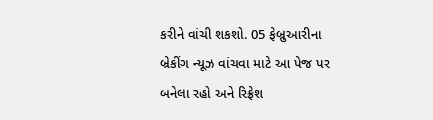કરીને વાંચી શકશો. 05 ફેબ્રુઆરીના બ્રેકીંગ ન્યૂઝ વાંચવા માટે આ પેજ પર બનેલા રહો અને રિફ્રેશ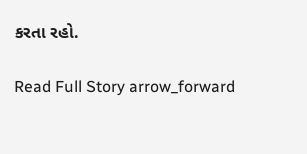કરતા રહો.

Read Full Story arrow_forward